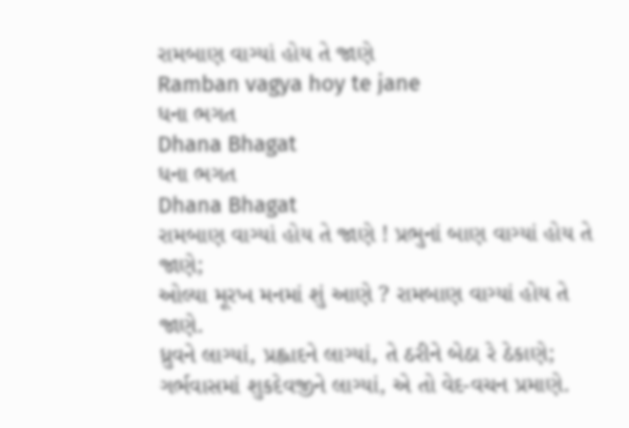રામબાણ વાગ્યાં હોય તે જાણે
Ramban vagya hoy te jane
ધના ભગત
Dhana Bhagat
ધના ભગત
Dhana Bhagat
રામબાણ વાગ્યાં હોય તે જાણે ! પ્રભુનાં બાણ વાગ્યાં હોય તે જાણે;
ઓલ્યા મૂરખ મનમાં શું આણે ? રામબાણ વાગ્યાં હોય તે જાણે.
ધ્રુવને લાગ્યાં, પ્રહ્લાદને લાગ્યાં, તે ઠરીને બેઠા રે ઠેકાણે;
ગર્ભવાસમાં શુકદેવજીને લાગ્યાં, એ તો વેદ-વચન પ્રમાણે.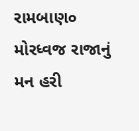રામબાણ૦
મોરધ્વજ રાજાનું મન હરી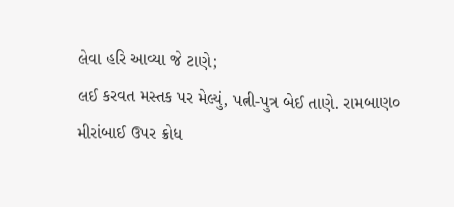લેવા હરિ આવ્યા જે ટાણે;
લઈ કરવત મસ્તક પર મેલ્યું, પત્ની-પુત્ર બેઈ તાણે. રામબાણ૦
મીરાંબાઈ ઉપર ક્રોધ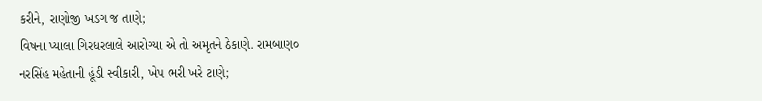કરીને, રાણોજી ખડગ જ તાણે;
વિષના પ્યાલા ગિરધરલાલે આરોગ્યા એ તો અમૃતને ઠેકાણે. રામબાણ૦
નરસિંહ મહેતાની હૂંડી સ્વીકારી, ખેપ ભરી ખરે ટાણે;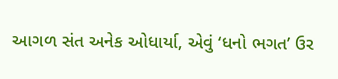આગળ સંત અનેક ઓધાર્યા, એવું ‘ધનો ભગત’ ઉર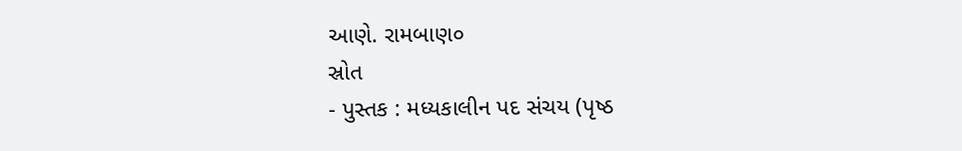આણે. રામબાણ૦
સ્રોત
- પુસ્તક : મધ્યકાલીન પદ સંચય (પૃષ્ઠ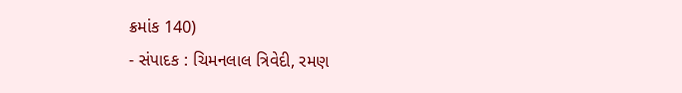ક્રમાંક 140)
- સંપાદક : ચિમનલાલ ત્રિવેદી, રમણ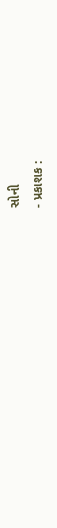સોની
- પ્રકાશક :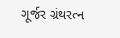ગૂર્જર ગ્રંથરત્ન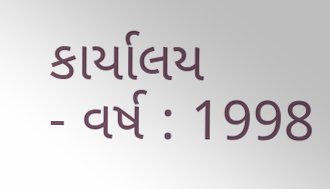કાર્યાલય
- વર્ષ : 1998